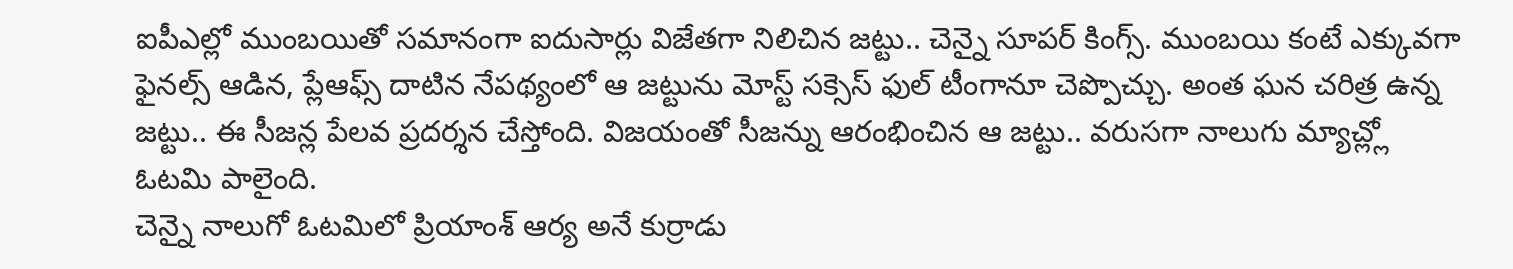ఐపీఎల్లో ముంబయితో సమానంగా ఐదుసార్లు విజేతగా నిలిచిన జట్టు.. చెన్నై సూపర్ కింగ్స్. ముంబయి కంటే ఎక్కువగా ఫైనల్స్ ఆడిన, ప్లేఆఫ్స్ దాటిన నేపథ్యంలో ఆ జట్టును మోస్ట్ సక్సెస్ ఫుల్ టీంగానూ చెప్పొచ్చు. అంత ఘన చరిత్ర ఉన్న జట్టు.. ఈ సీజన్ల పేలవ ప్రదర్శన చేస్తోంది. విజయంతో సీజన్ను ఆరంభించిన ఆ జట్టు.. వరుసగా నాలుగు మ్యాచ్ల్లో ఓటమి పాలైంది.
చెన్నై నాలుగో ఓటమిలో ప్రియాంశ్ ఆర్య అనే కుర్రాడు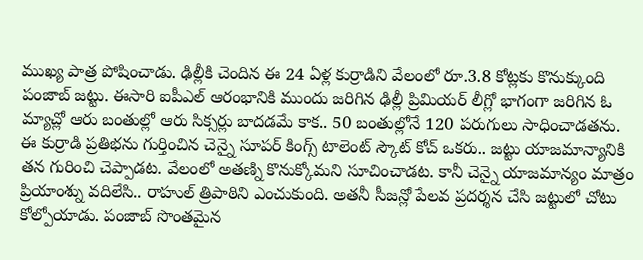ముఖ్య పాత్ర పోషించాడు. ఢిల్లీకి చెందిన ఈ 24 ఏళ్ల కుర్రాడిని వేలంలో రూ.3.8 కోట్లకు కొనుక్కుంది పంజాబ్ జట్టు. ఈసారి ఐపీఎల్ ఆరంభానికి ముందు జరిగిన ఢిల్లీ ప్రిమియర్ లీగ్లో భాగంగా జరిగిన ఓ మ్యాచ్లో ఆరు బంతుల్లో ఆరు సిక్సర్లు బాదడమే కాక.. 50 బంతుల్లోనే 120 పరుగులు సాధించాడతను.
ఈ కుర్రాడి ప్రతిభను గుర్తించిన చెన్నై సూపర్ కింగ్స్ టాలెంట్ స్కౌట్ కోచ్ ఒకరు.. జట్టు యాజమాన్యానికి తన గురించి చెప్పాడట. వేలంలో అతణ్ని కొనుక్కోమని సూచించాడట. కానీ చెన్నై యాజమాన్యం మాత్రం ప్రియాంశ్ను వదిలేసి.. రాహుల్ త్రిపాఠిని ఎంచుకుంది. అతనీ సీజన్లో పేలవ ప్రదర్శన చేసి జట్టులో చోటు కోల్పోయాడు. పంజాబ్ సొంతమైన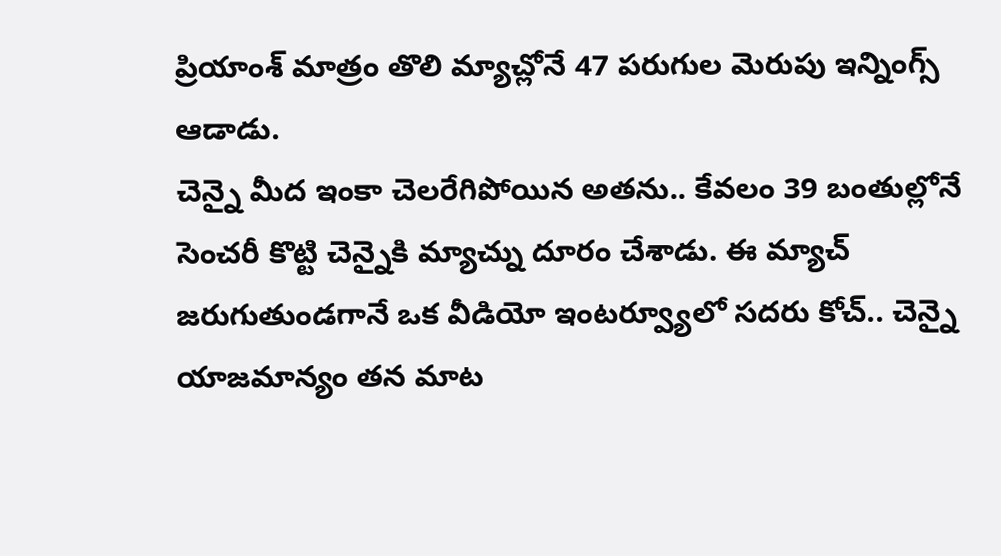ప్రియాంశ్ మాత్రం తొలి మ్యాచ్లోనే 47 పరుగుల మెరుపు ఇన్నింగ్స్ ఆడాడు.
చెన్నై మీద ఇంకా చెలరేగిపోయిన అతను.. కేవలం 39 బంతుల్లోనే సెంచరీ కొట్టి చెన్నైకి మ్యాచ్ను దూరం చేశాడు. ఈ మ్యాచ్ జరుగుతుండగానే ఒక వీడియో ఇంటర్వ్యూలో సదరు కోచ్.. చెన్నై యాజమాన్యం తన మాట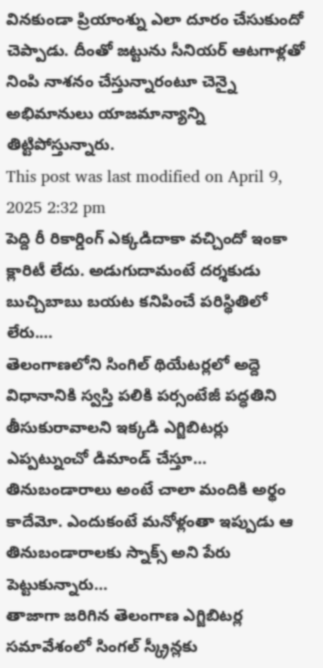వినకుండా ప్రియాంశ్ను ఎలా దూరం చేసుకుందో చెప్పాడు. దీంతో జట్టును సీనియర్ ఆటగాళ్లతో నింపి నాశనం చేస్తున్నారంటూ చెన్నై అభిమానులు యాజమాన్యాన్ని తిట్టిపోస్తున్నారు.
This post was last modified on April 9, 2025 2:32 pm
పెద్ది రీ రికార్డింగ్ ఎక్కడిదాకా వచ్చిందో ఇంకా క్లారిటీ లేదు. అడుగుదామంటే దర్శకుడు బుచ్చిబాబు బయట కనిపించే పరిస్థితిలో లేరు.…
తెలంగాణలోని సింగిల్ థియేటర్లలో అద్దె విధానానికి స్వస్తి పలికి పర్సంటేజీ పద్ధతిని తీసుకురావాలని ఇక్కడి ఎగ్జిబిటర్లు ఎప్పట్నుంచో డిమాండ్ చేస్తూ…
తినుబండారాలు అంటే చాలా మందికి అర్థం కాదేమో. ఎందుకంటే మనోళ్లంతా ఇప్పుడు ఆ తినుబండారాలకు స్నాక్స్ అని పేరు పెట్టుకున్నారు…
తాజాగా జరిగిన తెలంగాణ ఎగ్జిబిటర్ల సమావేశంలో సింగల్ స్క్రీన్లకు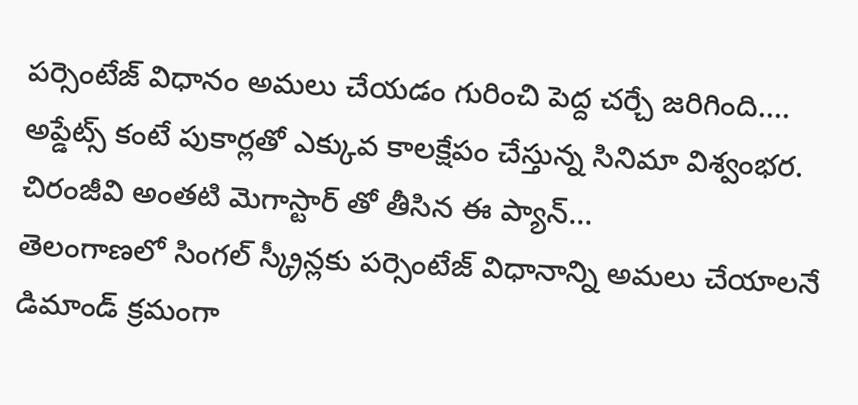పర్సెంటేజ్ విధానం అమలు చేయడం గురించి పెద్ద చర్చే జరిగింది.…
అప్డేట్స్ కంటే పుకార్లతో ఎక్కువ కాలక్షేపం చేస్తున్న సినిమా విశ్వంభర. చిరంజీవి అంతటి మెగాస్టార్ తో తీసిన ఈ ప్యాన్…
తెలంగాణలో సింగల్ స్క్రీన్లకు పర్సెంటేజ్ విధానాన్ని అమలు చేయాలనే డిమాండ్ క్రమంగా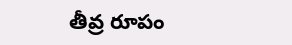తీవ్ర రూపం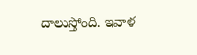దాలుస్తోంది. ఇవాళ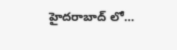హైదరాబాద్ లో…